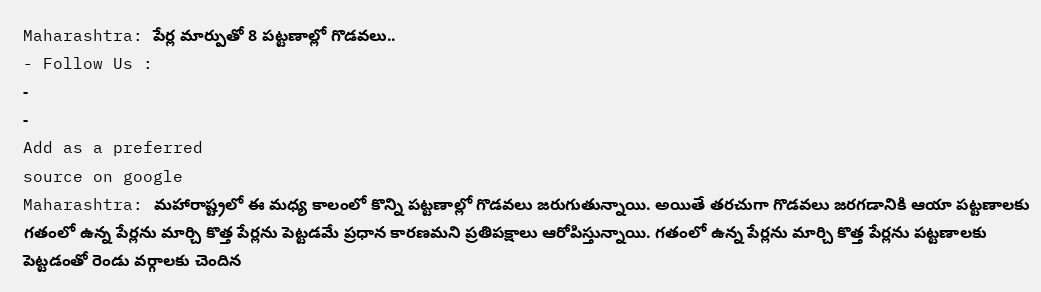Maharashtra: పేర్ల మార్పుతో 8 పట్టణాల్లో గొడవలు..
- Follow Us :
-
-
Add as a preferred
source on google
Maharashtra: మహారాష్ట్రలో ఈ మధ్య కాలంలో కొన్ని పట్టణాల్లో గొడవలు జరుగుతున్నాయి. అయితే తరచుగా గొడవలు జరగడానికి ఆయా పట్టణాలకు గతంలో ఉన్న పేర్లను మార్చి కొత్త పేర్లను పెట్టడమే ప్రధాన కారణమని ప్రతిపక్షాలు ఆరోపిస్తున్నాయి. గతంలో ఉన్న పేర్లను మార్చి కొత్త పేర్లను పట్టణాలకు పెట్టడంతో రెండు వర్గాలకు చెందిన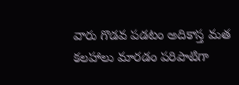వారు గొడవ పడటం అదికాస్త మత కలహాలు మారడం పరిపాటిగా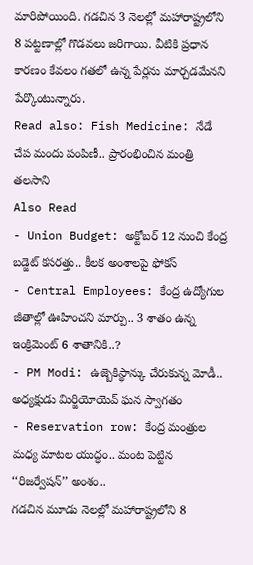మారిపోయింది. గడచిన 3 నెలల్లో మహారాష్ట్రలోని 8 పట్టణాల్లో గొడవలు జరిగాయి. వీటికి ప్రధాన కారణం కేవలం గతలో ఉన్న పేర్లను మార్చడమేనని పేర్కొంటున్నారు.
Read also: Fish Medicine: నేడే చేప మందు పంపిణీ.. ప్రారంభించిన మంత్రి తలసాని
Also Read
- Union Budget: అక్టోబర్ 12 నుంచి కేంద్ర బడ్జెట్ కసరత్తు.. కీలక అంశాలపై ఫోకస్
- Central Employees: కేంద్ర ఉద్యోగుల జీతాల్లో ఊహించని మార్పు.. 3 శాతం ఉన్న ఇంక్రిమెంట్ 6 శాతానికి..?
- PM Modi: ఉజ్బెకిస్థాన్కు చేరుకున్న మోడీ.. అధ్యక్షుడు మిర్జియోయెవ్ ఘన స్వాగతం
- Reservation row: కేంద్ర మంత్రుల మధ్య మాటల యుద్ధం.. మంట పెట్టిన ‘‘రిజర్వేషన్’’ అంశం..
గడచిన మూడు నెలల్లో మహారాష్ట్రలోని 8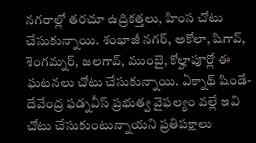నగరాల్లో తరచూ ఉద్రికత్తలు, హింస చోటు చేసుకున్నాయి. శంభాజీ నగర్, అకోలా, షిగావ్, శెంగమ్నర్, జలగావ్, ముంబై, కోల్హాపూర్లో ఈ ఘటనలు చోటు చేసుకున్నాయి. ఏక్నాథ్ షిండే-దేవేంద్ర ఫడ్నవీస్ ప్రభుత్వ వైఫల్యం వల్లే ఇవి చోటు చేసుకుంటున్నాయని ప్రతిపక్షాలు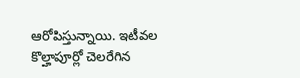ఆరోపిస్తున్నాయి. ఇటీవల కొల్హాపూర్లో చెలరేగిన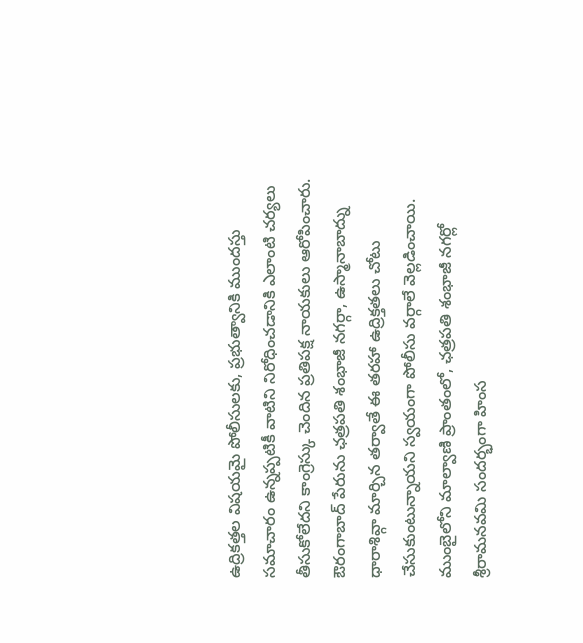ఉద్రికత్తల విషయమై పోలీసులకు, ప్రభుత్వానికి ముందస్తు సమాచారం ఉన్నప్పటికీ వాటిని నిరోధించడానికి ఎలాంటి చర్యలు తీసుకోలేదని కాంగ్రెస్కు చెందిన ప్రతిపక్ష నాయకులు ఆరోపించారు. ఔరంగాబాద్ పేరును ఛత్రపతి శంభాజీ నగర్గా, ఉస్మానాబాద్ను ధారాశివ్గా మార్చిన తర్వాతే ఈ తరహా ఉద్రిక్తతలు చోటు చేసుకుంటున్నాయని స్వయంగా పోలీసు వర్గాలే వెల్లడించాయి. ముంబైలోని మాల్వాణి ప్రాంతంలో, ఛత్రపతి శంభాజీ నగర్లో శ్రీరామనవమి సందర్భంగా హింస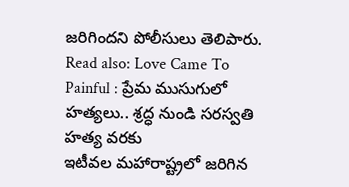జరిగిందని పోలీసులు తెలిపారు.
Read also: Love Came To Painful : ప్రేమ ముసుగులో హత్యలు.. శ్రద్ధ నుండి సరస్వతి హత్య వరకు
ఇటీవల మహారాష్ట్రలో జరిగిన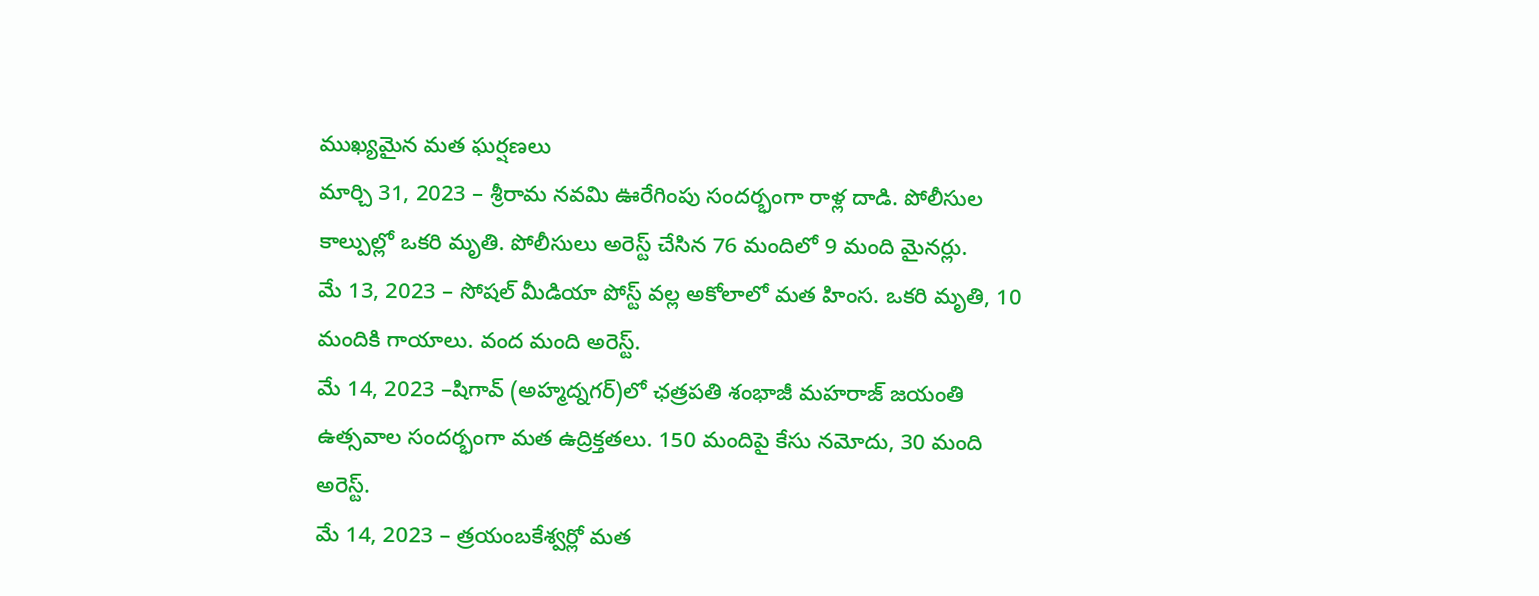ముఖ్యమైన మత ఘర్షణలు
మార్చి 31, 2023 – శ్రీరామ నవమి ఊరేగింపు సందర్భంగా రాళ్ల దాడి. పోలీసుల కాల్పుల్లో ఒకరి మృతి. పోలీసులు అరెస్ట్ చేసిన 76 మందిలో 9 మంది మైనర్లు.
మే 13, 2023 – సోషల్ మీడియా పోస్ట్ వల్ల అకోలాలో మత హింస. ఒకరి మృతి, 10 మందికి గాయాలు. వంద మంది అరెస్ట్.
మే 14, 2023 –షిగావ్ (అహ్మద్నగర్)లో ఛత్రపతి శంభాజీ మహరాజ్ జయంతి ఉత్సవాల సందర్భంగా మత ఉద్రిక్తతలు. 150 మందిపై కేసు నమోదు, 30 మంది అరెస్ట్.
మే 14, 2023 – త్రయంబకేశ్వర్లో మత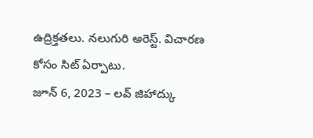ఉద్రిక్తతలు. నలుగురి అరెస్ట్. విచారణ కోసం సిట్ ఏర్పాటు.
జూన్ 6, 2023 – లవ్ జిహాద్కు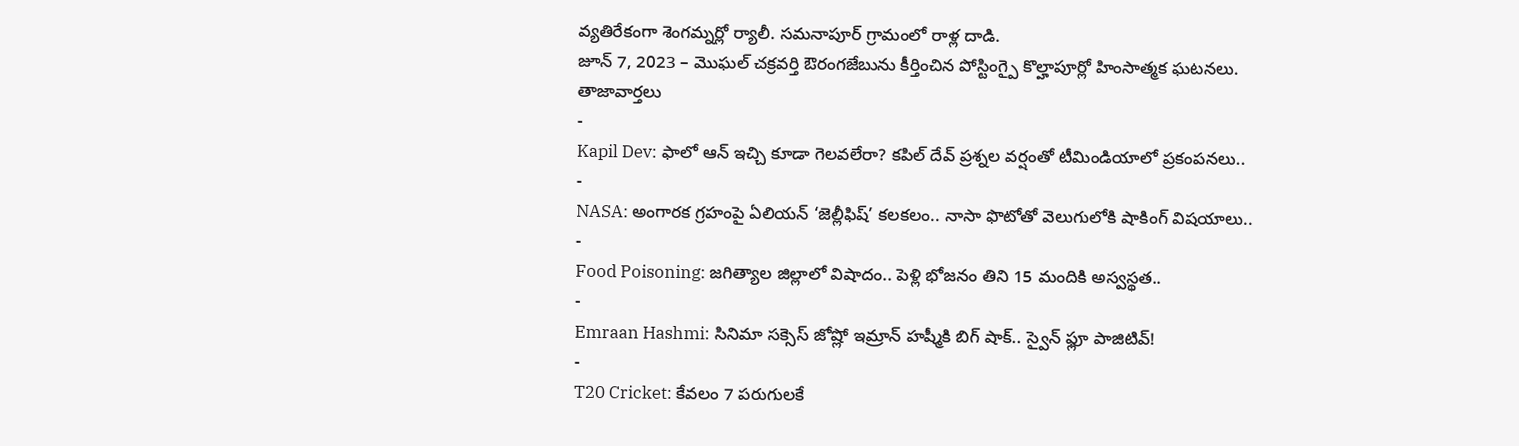వ్యతిరేకంగా శెంగమ్నర్లో ర్యాలీ. సమనాపూర్ గ్రామంలో రాళ్ల దాడి.
జూన్ 7, 2023 – మొఘల్ చక్రవర్తి ఔరంగజేబును కీర్తించిన పోస్టింగ్పై కొల్హాపూర్లో హింసాత్మక ఘటనలు.
తాజావార్తలు
-
Kapil Dev: ఫాలో ఆన్ ఇచ్చి కూడా గెలవలేరా? కపిల్ దేవ్ ప్రశ్నల వర్షంతో టీమిండియాలో ప్రకంపనలు..
-
NASA: అంగారక గ్రహంపై ఏలియన్ ‘జెల్లీఫిష్’ కలకలం.. నాసా ఫొటోతో వెలుగులోకి షాకింగ్ విషయాలు..
-
Food Poisoning: జగిత్యాల జిల్లాలో విషాదం.. పెళ్లి భోజనం తిని 15 మందికి అస్వస్థత..
-
Emraan Hashmi: సినిమా సక్సెస్ జోష్లో ఇమ్రాన్ హష్మీకి బిగ్ షాక్.. స్వైన్ ఫ్లూ పాజిటివ్!
-
T20 Cricket: కేవలం 7 పరుగులకే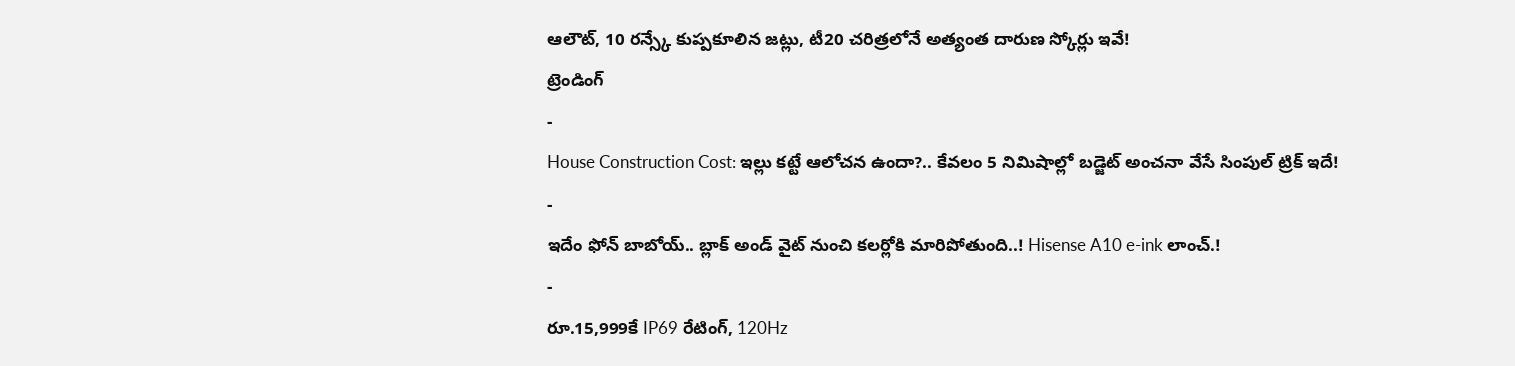ఆలౌట్, 10 రన్స్కే కుప్పకూలిన జట్లు, టీ20 చరిత్రలోనే అత్యంత దారుణ స్కోర్లు ఇవే!
ట్రెండింగ్
-
House Construction Cost: ఇల్లు కట్టే ఆలోచన ఉందా?.. కేవలం 5 నిమిషాల్లో బడ్జెట్ అంచనా వేసే సింపుల్ ట్రిక్ ఇదే!
-
ఇదేం ఫోన్ బాబోయ్.. బ్లాక్ అండ్ వైట్ నుంచి కలర్లోకి మారిపోతుంది..! Hisense A10 e-ink లాంచ్.!
-
రూ.15,999కే IP69 రేటింగ్, 120Hz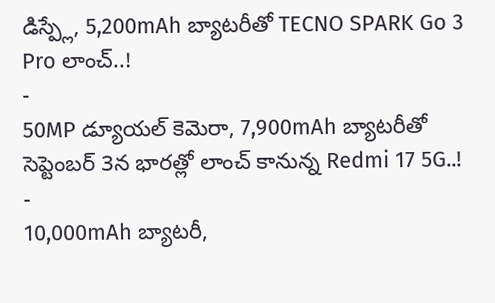డిస్ప్లే, 5,200mAh బ్యాటరీతో TECNO SPARK Go 3 Pro లాంచ్..!
-
50MP డ్యూయల్ కెమెరా, 7,900mAh బ్యాటరీతో సెప్టెంబర్ 3న భారత్లో లాంచ్ కానున్న Redmi 17 5G..!
-
10,000mAh బ్యాటరీ,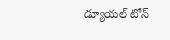డ్యూయల్ టోన్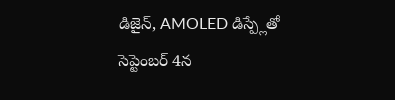డిజైన్, AMOLED డిస్ప్లేతో సెప్టెంబర్ 4న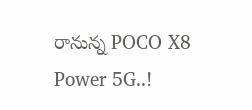రానున్న POCO X8 Power 5G..!